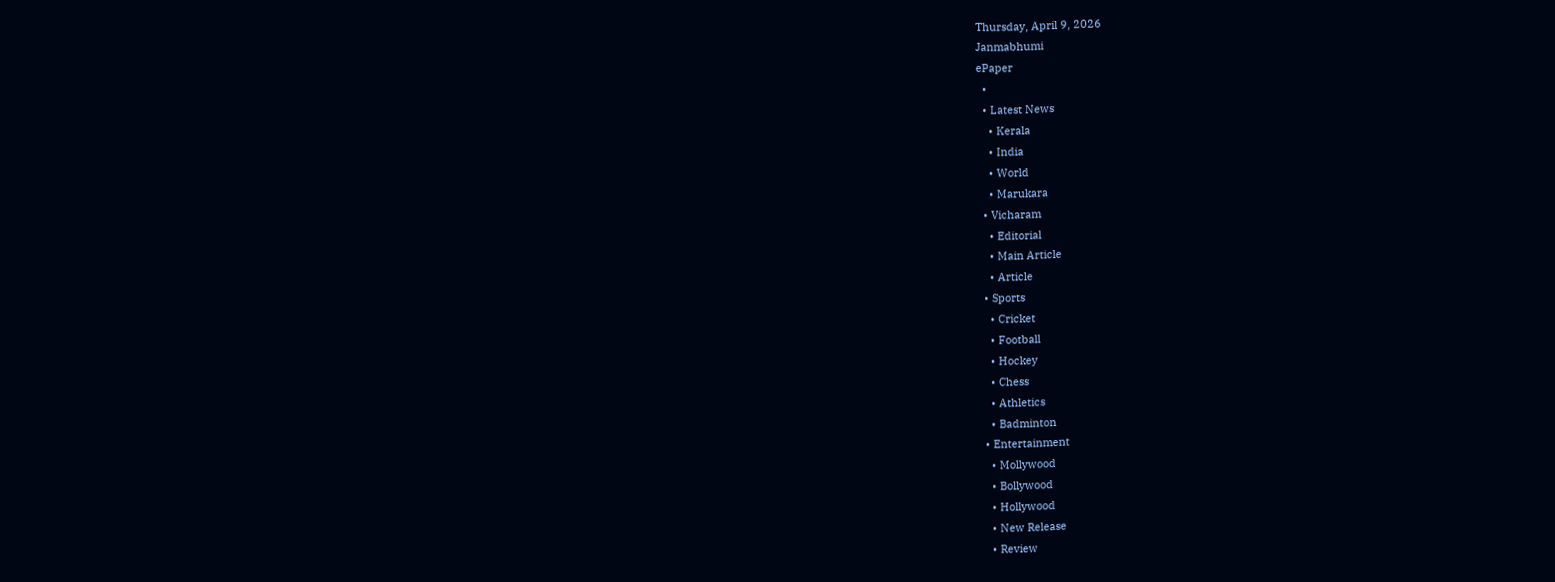Thursday, April 9, 2026
Janmabhumi
ePaper
  •
  • Latest News
    • Kerala
    • India
    • World
    • Marukara
  • Vicharam
    • Editorial
    • Main Article
    • Article
  • Sports
    • Cricket
    • Football
    • Hockey
    • Chess
    • Athletics
    • Badminton
  • Entertainment
    • Mollywood
    • Bollywood
    • Hollywood
    • New Release
    • Review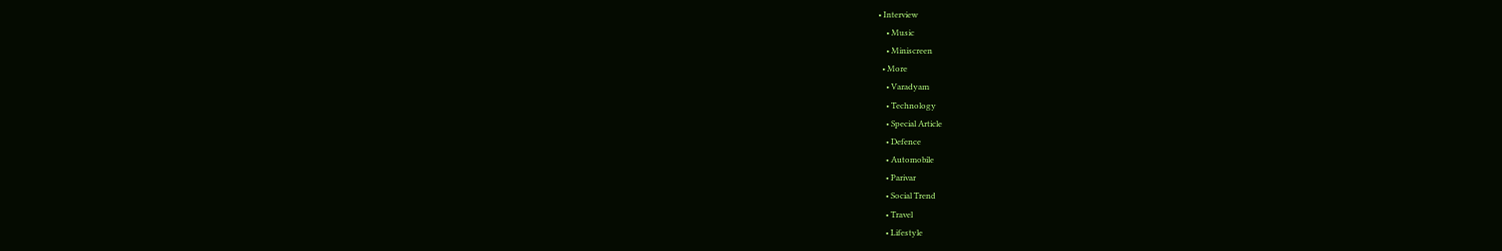• Interview
    • Music
    • Miniscreen
  • More
    • Varadyam
    • Technology
    • Special Article
    • Defence
    • Automobile
    • Parivar
    • Social Trend
    • Travel
    • Lifestyle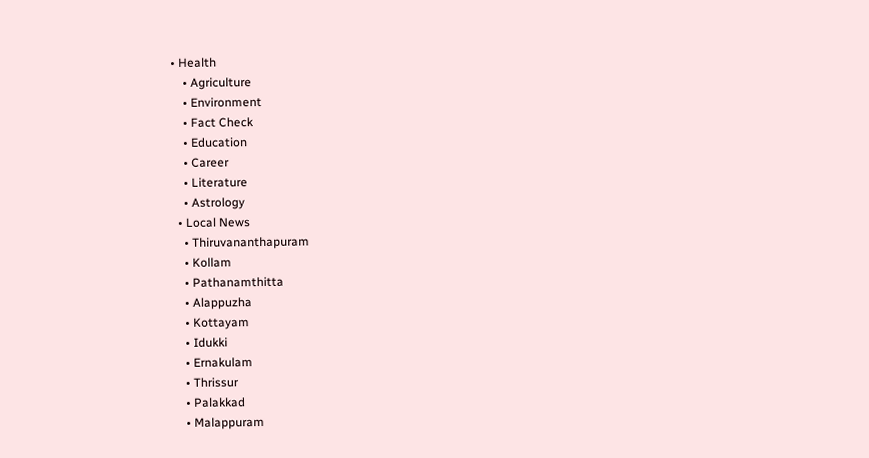• Health
    • Agriculture
    • Environment
    • Fact Check
    • Education
    • Career
    • Literature
    • Astrology
  • Local News
    • Thiruvananthapuram
    • Kollam
    • Pathanamthitta
    • Alappuzha
    • Kottayam
    • Idukki
    • Ernakulam
    • Thrissur
    • Palakkad
    • Malappuram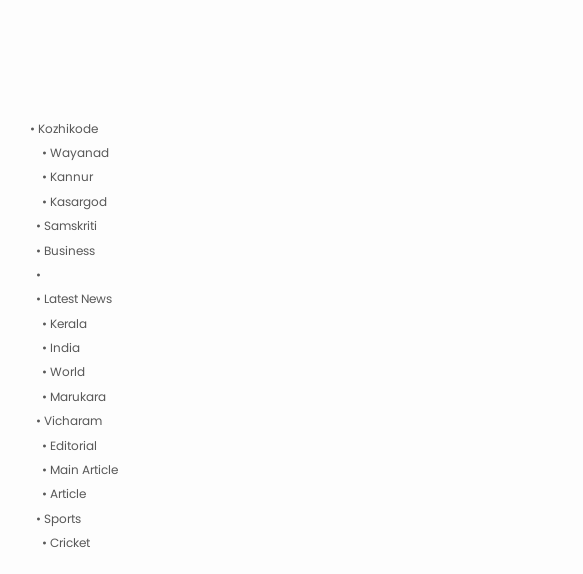• Kozhikode
    • Wayanad
    • Kannur
    • Kasargod
  • Samskriti
  • Business
  •
  • Latest News
    • Kerala
    • India
    • World
    • Marukara
  • Vicharam
    • Editorial
    • Main Article
    • Article
  • Sports
    • Cricket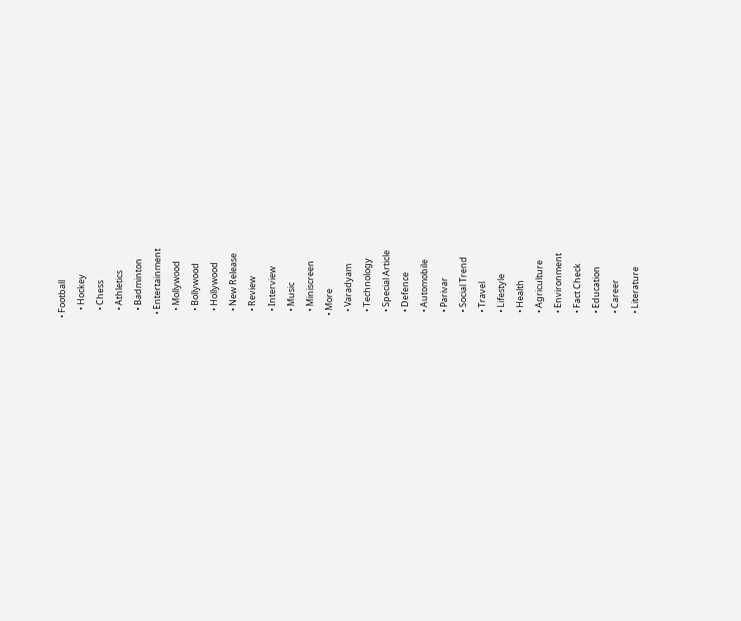• Football
    • Hockey
    • Chess
    • Athletics
    • Badminton
  • Entertainment
    • Mollywood
    • Bollywood
    • Hollywood
    • New Release
    • Review
    • Interview
    • Music
    • Miniscreen
  • More
    • Varadyam
    • Technology
    • Special Article
    • Defence
    • Automobile
    • Parivar
    • Social Trend
    • Travel
    • Lifestyle
    • Health
    • Agriculture
    • Environment
    • Fact Check
    • Education
    • Career
    • Literature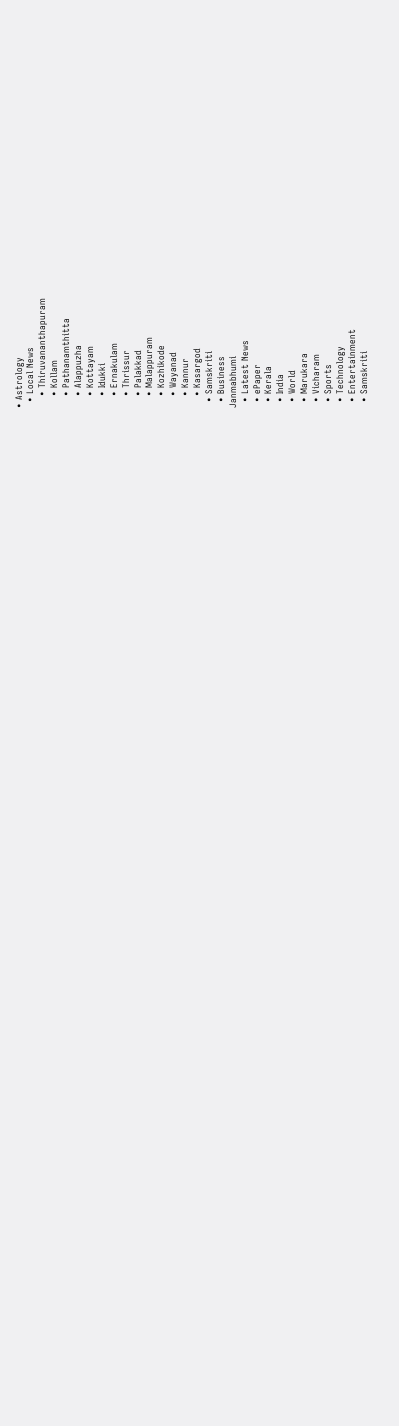• Astrology
  • Local News
    • Thiruvananthapuram
    • Kollam
    • Pathanamthitta
    • Alappuzha
    • Kottayam
    • Idukki
    • Ernakulam
    • Thrissur
    • Palakkad
    • Malappuram
    • Kozhikode
    • Wayanad
    • Kannur
    • Kasargod
  • Samskriti
  • Business
Janmabhumi
  • Latest News
  • ePaper
  • Kerala
  • India
  • World
  • Marukara
  • Vicharam
  • Sports
  • Technology
  • Entertainment
  • Samskriti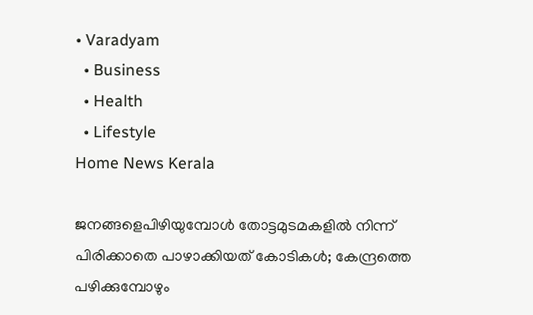• Varadyam
  • Business
  • Health
  • Lifestyle
Home News Kerala

ജനങ്ങളെപിഴിയുമ്പോള്‍ തോട്ടമുടമകളില്‍ നിന്ന് പിരിക്കാതെ പാഴാക്കിയത് കോടികള്‍; കേന്ദ്രത്തെ പഴിക്കുമ്പോഴും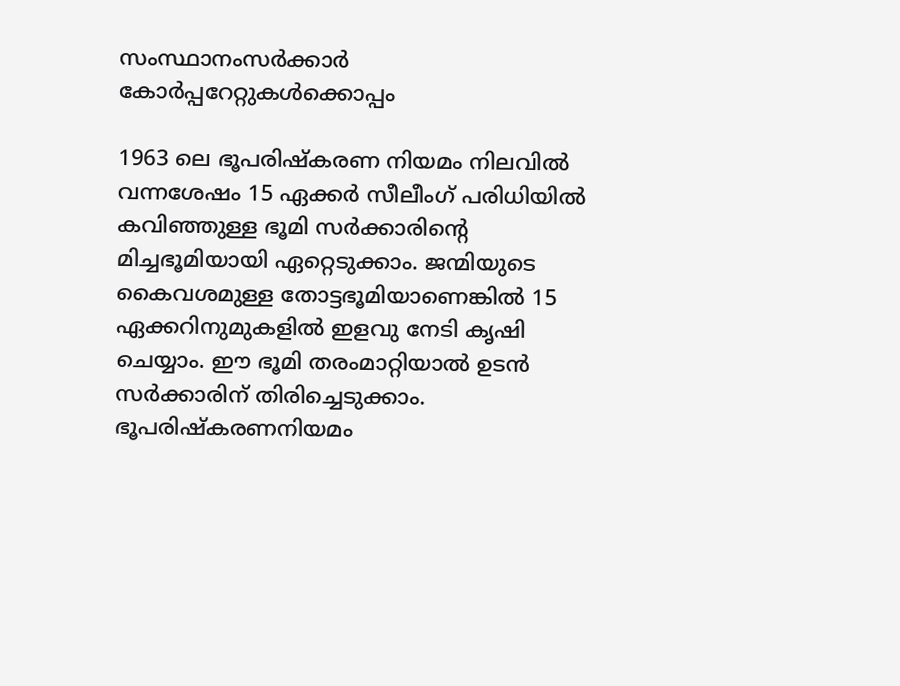സംസ്ഥാനംസര്‍ക്കാര്‍ കോര്‍പ്പറേറ്റുകള്‍ക്കൊപ്പം

1963 ലെ ഭൂപരിഷ്‌കരണ നിയമം നിലവില്‍ വന്നശേഷം 15 ഏക്കര്‍ സീലീംഗ് പരിധിയില്‍ കവിഞ്ഞുള്ള ഭൂമി സര്‍ക്കാരിന്റെ മിച്ചഭൂമിയായി ഏറ്റെടുക്കാം. ജന്മിയുടെ കൈവശമുള്ള തോട്ടഭൂമിയാണെങ്കില്‍ 15 ഏക്കറിനുമുകളില്‍ ഇളവു നേടി കൃഷി ചെയ്യാം. ഈ ഭൂമി തരംമാറ്റിയാല്‍ ഉടന്‍ സര്‍ക്കാരിന് തിരിച്ചെടുക്കാം. ഭൂപരിഷ്‌കരണനിയമം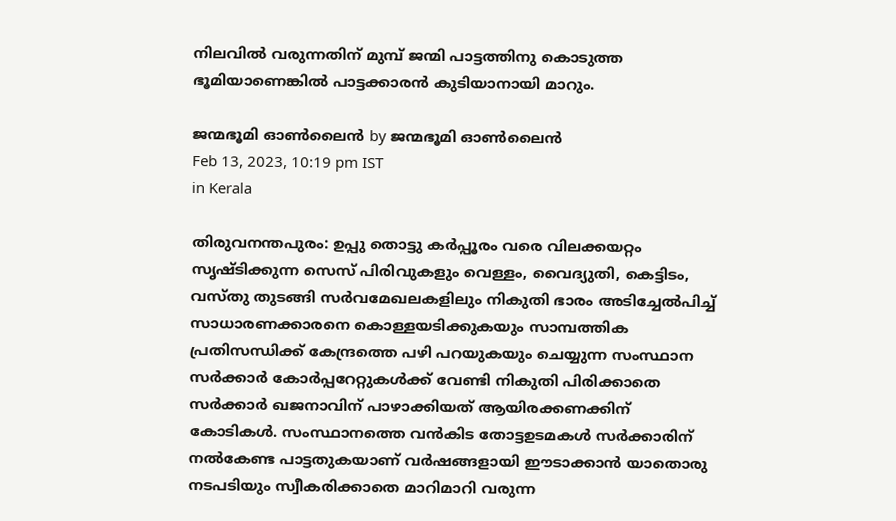നിലവില്‍ വരുന്നതിന് മുമ്പ് ജന്മി പാട്ടത്തിനു കൊടുത്ത ഭൂമിയാണെങ്കില്‍ പാട്ടക്കാരന്‍ കുടിയാനായി മാറും.

ജന്മഭൂമി ഓണ്‍ലൈന്‍ by ജന്മഭൂമി ഓണ്‍ലൈന്‍
Feb 13, 2023, 10:19 pm IST
in Kerala

തിരുവനന്തപുരം: ഉപ്പു തൊട്ടു കര്‍പ്പൂരം വരെ വിലക്കയറ്റം സൃഷ്ടിക്കുന്ന സെസ് പിരിവുകളും വെള്ളം, വൈദ്യുതി, കെട്ടിടം, വസ്തു തുടങ്ങി സര്‍വമേഖലകളിലും നികുതി ഭാരം അടിച്ചേല്‍പിച്ച് സാധാരണക്കാരനെ കൊള്ളയടിക്കുകയും സാമ്പത്തിക പ്രതിസന്ധിക്ക് കേന്ദ്രത്തെ പഴി പറയുകയും ചെയ്യുന്ന സംസ്ഥാന സര്‍ക്കാര്‍ കോര്‍പ്പറേറ്റുകള്‍ക്ക് വേണ്ടി നികുതി പിരിക്കാതെ സര്‍ക്കാര്‍ ഖജനാവിന് പാഴാക്കിയത് ആയിരക്കണക്കിന് കോടികള്‍. സംസ്ഥാനത്തെ വന്‍കിട തോട്ടഉടമകള്‍ സര്‍ക്കാരിന് നല്‍കേണ്ട പാട്ടതുകയാണ് വര്‍ഷങ്ങളായി ഈടാക്കാന്‍ യാതൊരു നടപടിയും സ്വീകരിക്കാതെ മാറിമാറി വരുന്ന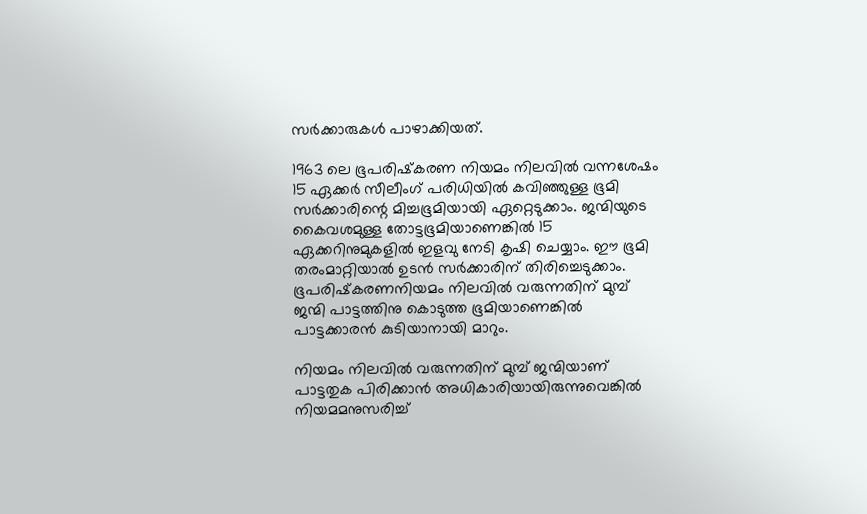സര്‍ക്കാരുകള്‍ പാഴാക്കിയത്.

1963 ലെ ഭൂപരിഷ്‌കരണ നിയമം നിലവില്‍ വന്നശേഷം 15 ഏക്കര്‍ സീലീംഗ് പരിധിയില്‍ കവിഞ്ഞുള്ള ഭൂമി സര്‍ക്കാരിന്റെ മിച്ചഭൂമിയായി ഏറ്റെടുക്കാം. ജന്മിയുടെ കൈവശമുള്ള തോട്ടഭൂമിയാണെങ്കില്‍ 15 ഏക്കറിനുമുകളില്‍ ഇളവു നേടി കൃഷി ചെയ്യാം. ഈ ഭൂമി തരംമാറ്റിയാല്‍ ഉടന്‍ സര്‍ക്കാരിന് തിരിച്ചെടുക്കാം. ഭൂപരിഷ്‌കരണനിയമം നിലവില്‍ വരുന്നതിന് മുമ്പ് ജന്മി പാട്ടത്തിനു കൊടുത്ത ഭൂമിയാണെങ്കില്‍ പാട്ടക്കാരന്‍ കുടിയാനായി മാറും.

നിയമം നിലവില്‍ വരുന്നതിന് മുമ്പ് ജന്മിയാണ് പാട്ടതുക പിരിക്കാന്‍ അധികാരിയായിരുന്നുവെങ്കില്‍ നിയമമനുസരിച്ച്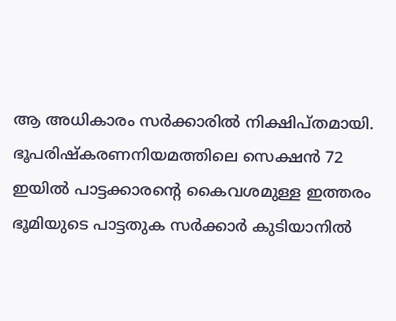ആ അധികാരം സര്‍ക്കാരില്‍ നിക്ഷിപ്തമായി. ഭൂപരിഷ്‌കരണനിയമത്തിലെ സെക്ഷന്‍ 72 ഇയില്‍ പാട്ടക്കാരന്റെ കൈവശമുള്ള ഇത്തരം ഭൂമിയുടെ പാട്ടതുക സര്‍ക്കാര്‍ കുടിയാനില്‍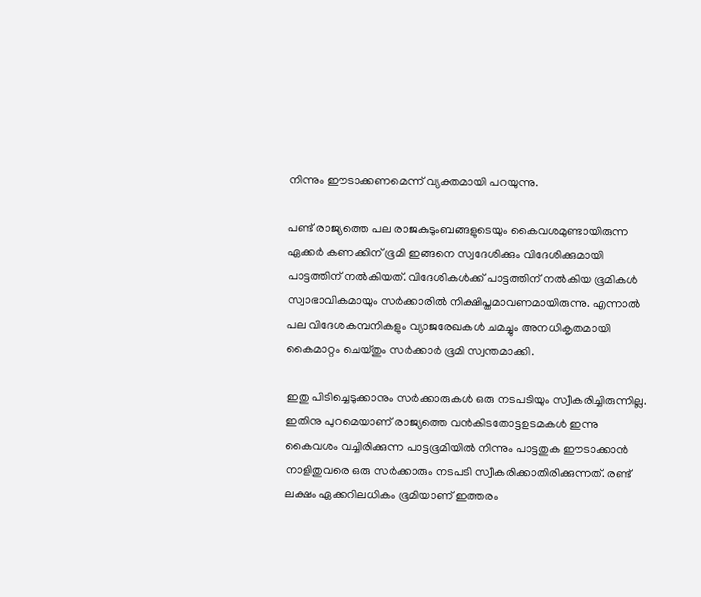നിന്നും ഈടാക്കണമെന്ന് വ്യക്തമായി പറയുന്നു.

പണ്ട് രാജ്യത്തെ പല രാജകുടുംബങ്ങളുടെയും കൈവശമുണ്ടായിരുന്ന ഏക്കര്‍ കണക്കിന് ഭൂമി ഇങ്ങനെ സ്വദേശിക്കും വിദേശിക്കുമായി പാട്ടത്തിന് നല്‍കിയത്. വിദേശികള്‍ക്ക് പാട്ടത്തിന് നല്‍കിയ ഭൂമികള്‍ സ്വാഭാവികമായും സര്‍ക്കാരില്‍ നിക്ഷിപ്തമാവണമായിരുന്നു. എന്നാല്‍ പല വിദേശകമ്പനികളും വ്യാജരേഖകള്‍ ചമച്ചും അനധികൃതമായി കൈമാറ്റം ചെയ്തും സര്‍ക്കാര്‍ ഭൂമി സ്വന്തമാക്കി.

ഇതു പിടിച്ചെടുക്കാനും സര്‍ക്കാരുകള്‍ ഒരു നടപടിയും സ്വീകരിച്ചിരുന്നില്ല. ഇതിനു പുറമെയാണ് രാജ്യത്തെ വന്‍കിടതോട്ടഉടമകള്‍ ഇന്നു കൈവശം വച്ചിരിക്കുന്ന പാട്ടഭൂമിയില്‍ നിന്നും പാട്ടതുക ഈടാക്കാന്‍ നാളിതുവരെ ഒരു സര്‍ക്കാരും നടപടി സ്വീകരിക്കാതിരിക്കുന്നത്. രണ്ട് ലക്ഷം ഏക്കറിലധികം ഭൂമിയാണ് ഇത്തരം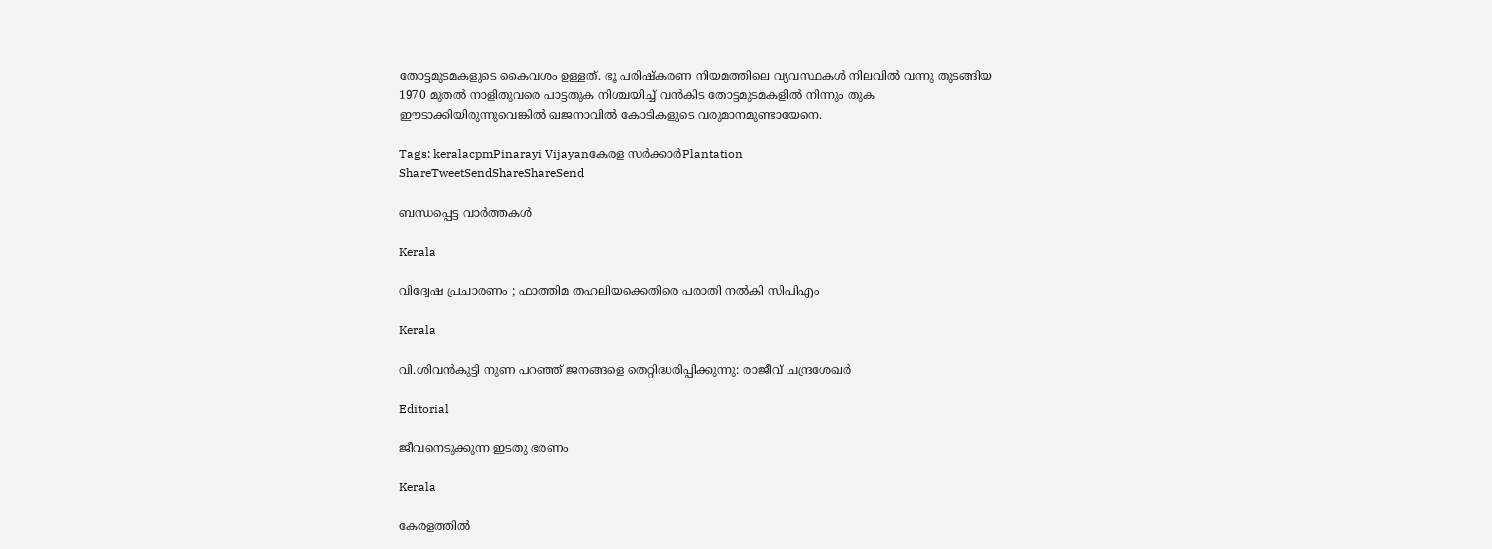തോട്ടമുടമകളുടെ കൈവശം ഉള്ളത്. ഭൂ പരിഷ്‌കരണ നിയമത്തിലെ വ്യവസ്ഥകള്‍ നിലവില്‍ വന്നു തുടങ്ങിയ 1970 മുതല്‍ നാളിതുവരെ പാട്ടതുക നിശ്ചയിച്ച് വന്‍കിട തോട്ടമുടമകളില്‍ നിന്നും തുക ഈടാക്കിയിരുന്നുവെങ്കില്‍ ഖജനാവില്‍ കോടികളുടെ വരുമാനമുണ്ടായേനെ.

Tags: keralacpmPinarayi Vijayanകേരള സര്‍ക്കാര്‍Plantation
ShareTweetSendShareShareSend

ബന്ധപ്പെട്ട വാര്‍ത്തകള്‍

Kerala

വിദ്വേഷ പ്രചാരണം ; ഫാത്തിമ തഹലിയക്കെതിരെ പരാതി നല്‍കി സിപിഎം

Kerala

വി.ശിവന്‍കുട്ടി നുണ പറഞ്ഞ് ജനങ്ങളെ തെറ്റിദ്ധരിപ്പിക്കുന്നു: രാജീവ് ചന്ദ്രശേഖര്‍

Editorial

ജീവനെടുക്കുന്ന ഇടതു ഭരണം

Kerala

കേരളത്തില്‍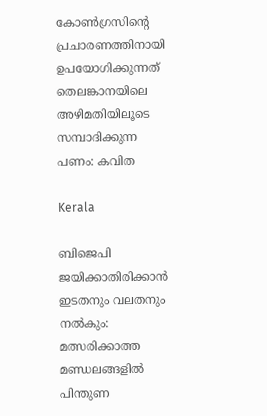കോണ്‍ഗ്രസിന്റെ പ്രചാരണത്തിനായി ഉപയോഗിക്കുന്നത് തെലങ്കാനയിലെ അഴിമതിയിലൂടെ സമ്പാദിക്കുന്ന പണം: കവിത

Kerala

ബിജെപി ജയിക്കാതിരിക്കാൻ ഇടതനും വലതനും നൽകും: മത്സരിക്കാത്ത മണ്ഡലങ്ങളിൽ പിന്തുണ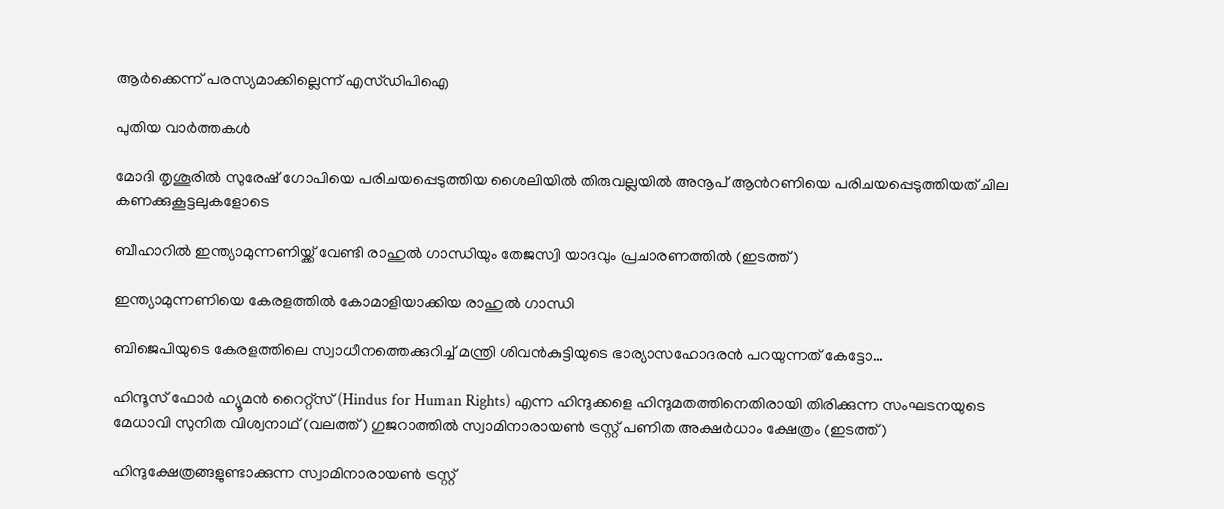ആർക്കെന്ന് പരസ്യമാക്കില്ലെന്ന് എസ്ഡിപിഐ

പുതിയ വാര്‍ത്തകള്‍

മോദി തൃശൂരില്‍ സുരേഷ് ഗോപിയെ പരിചയപ്പെടുത്തിയ ശൈലിയില്‍ തിരുവല്ലയില്‍ അനൂപ് ആന്‍റണിയെ പരിചയപ്പെടുത്തിയത് ചില കണക്കുകൂട്ടലുകളോടെ

ബീഹാറില്‍ ഇന്ത്യാമുന്നണിയ്ക്ക് വേണ്ടി രാഹുല്‍ ഗാന്ധിയും തേജസ്വി യാദവും പ്രചാരണത്തില്‍ (ഇടത്ത്)

ഇന്ത്യാമുന്നണിയെ കേരളത്തില്‍ കോമാളിയാക്കിയ രാഹുല്‍ ഗാന്ധി

ബിജെപിയുടെ കേരളത്തിലെ സ്വാധീനത്തെക്കുറിച്ച് മന്ത്രി ശിവന്‍കുട്ടിയുടെ ഭാര്യാസഹോദരന്‍ പറയുന്നത് കേട്ടോ…

ഹിന്ദൂസ് ഫോര്‍ ഹ്യൂമന്‍ റൈറ്റ്സ് (Hindus for Human Rights) എന്ന ഹിന്ദുക്കളെ ഹിന്ദുമതത്തിനെതിരായി തിരിക്കുന്ന സംഘടനയുടെ മേധാവി സുനിത വിശ്വനാഥ് (വലത്ത്) ഗുജറാത്തില്‍ സ്വാമിനാരായണ്‍ ട്രസ്റ്റ് പണിത അക്ഷര്‍ധാം ക്ഷേത്രം (ഇടത്ത്)

ഹിന്ദുക്ഷേത്രങ്ങളുണ്ടാക്കുന്ന സ്വാമിനാരായണ്‍ ട്രസ്റ്റ്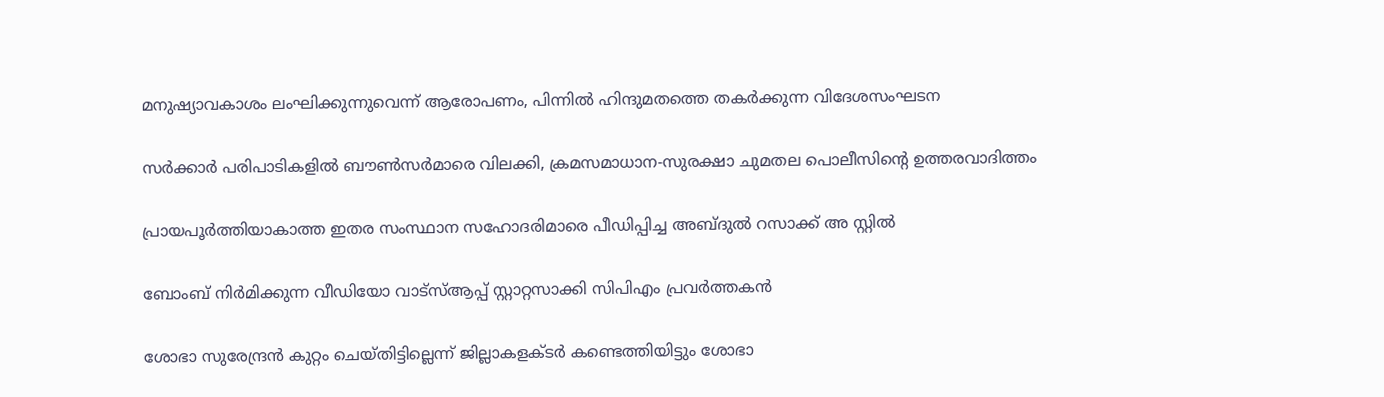മനുഷ്യാവകാശം ലംഘിക്കുന്നുവെന്ന് ആരോപണം, പിന്നില്‍ ഹിന്ദുമതത്തെ തകര്‍ക്കുന്ന വിദേശസംഘടന

സര്‍ക്കാര്‍ പരിപാടികളില്‍ ബൗണ്‍സര്‍മാരെ വിലക്കി, ക്രമസമാധാന-സുരക്ഷാ ചുമതല പൊലീസിന്റെ ഉത്തരവാദിത്തം

പ്രായപൂര്‍ത്തിയാകാത്ത ഇതര സംസ്ഥാന സഹോദരിമാരെ പീഡിപ്പിച്ച അബ്ദുല്‍ റസാക്ക് അ സ്റ്റില്‍

ബോംബ് നിര്‍മിക്കുന്ന വീഡിയോ വാട്‌സ്ആപ്പ് സ്റ്റാറ്റസാക്കി സിപിഎം പ്രവര്‍ത്തകന്‍

ശോഭാ സുരേന്ദ്രന്‍ കുറ്റം ചെയ്തിട്ടില്ലെന്ന് ജില്ലാകളക്ടര്‍ കണ്ടെത്തിയിട്ടും ശോഭാ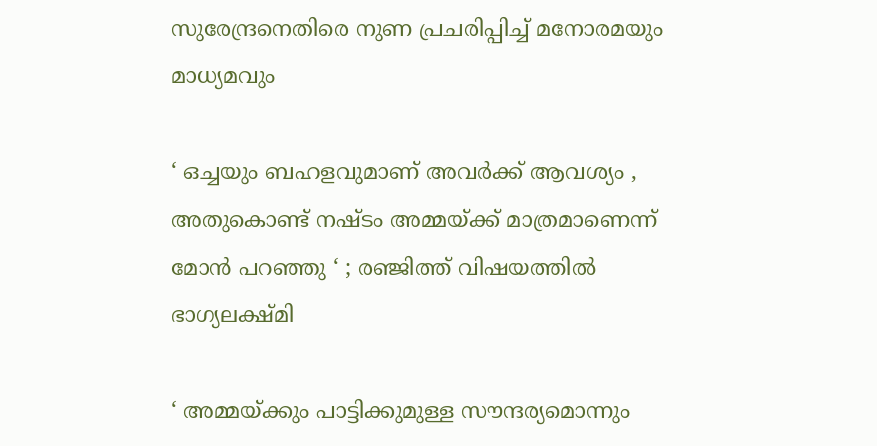സുരേന്ദ്രനെതിരെ നുണ പ്രചരിപ്പിച്ച് മനോരമയും മാധ്യമവും

‘ ഒച്ചയും ബഹളവുമാണ് അവർക്ക് ആവശ്യം , അതുകൊണ്ട് നഷ്ടം അമ്മയ്‌ക്ക് മാത്രമാണെന്ന് മോൻ പറഞ്ഞു ‘ ; രഞ്ജിത്ത് വിഷയത്തിൽ ഭാഗ്യലക്ഷ്മി

‘ അമ്മയ്‌ക്കും പാട്ടിക്കുമുള്ള സൗന്ദര്യമൊന്നും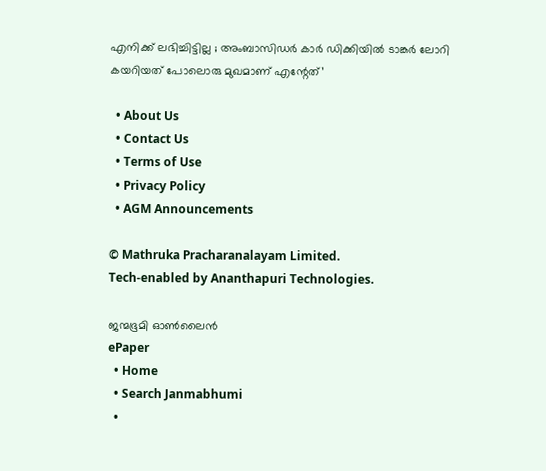എനിക്ക് ലഭിച്ചിട്ടില്ല ; അംബാസിഡർ‌ കാർ ഡിക്കിയിൽ ടാങ്കർ ലോറി കയറിയത് പോലൊരു മുഖമാണ് എന്റേത്’

  • About Us
  • Contact Us
  • Terms of Use
  • Privacy Policy
  • AGM Announcements

© Mathruka Pracharanalayam Limited.
Tech-enabled by Ananthapuri Technologies.

ജന്മഭൂമി ഓണ്‍ലൈന്‍
ePaper
  • Home
  • Search Janmabhumi
  •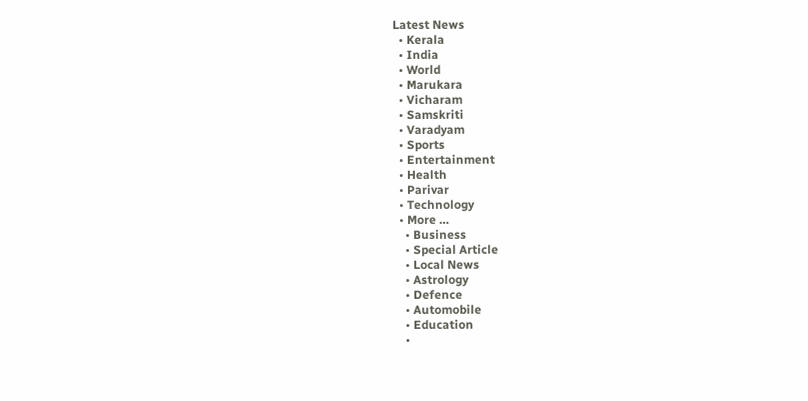Latest News
  • Kerala
  • India
  • World
  • Marukara
  • Vicharam
  • Samskriti
  • Varadyam
  • Sports
  • Entertainment
  • Health
  • Parivar
  • Technology
  • More …
    • Business
    • Special Article
    • Local News
    • Astrology
    • Defence
    • Automobile
    • Education
    •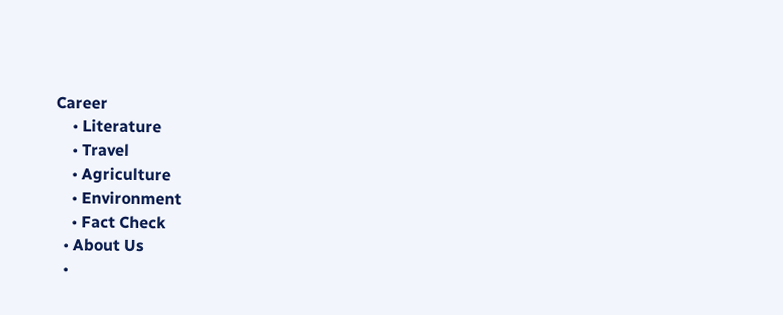Career
    • Literature
    • Travel
    • Agriculture
    • Environment
    • Fact Check
  • About Us
  •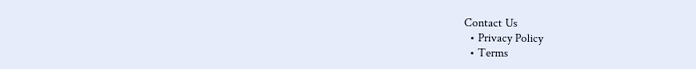Contact Us
  • Privacy Policy
  • Terms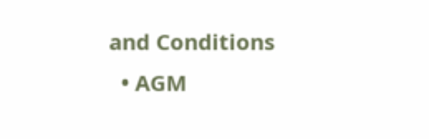and Conditions
  • AGM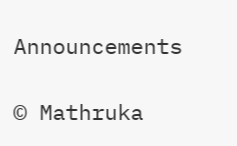Announcements

© Mathruka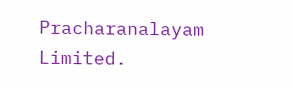Pracharanalayam Limited.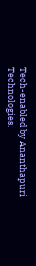Tech-enabled by Ananthapuri Technologies.